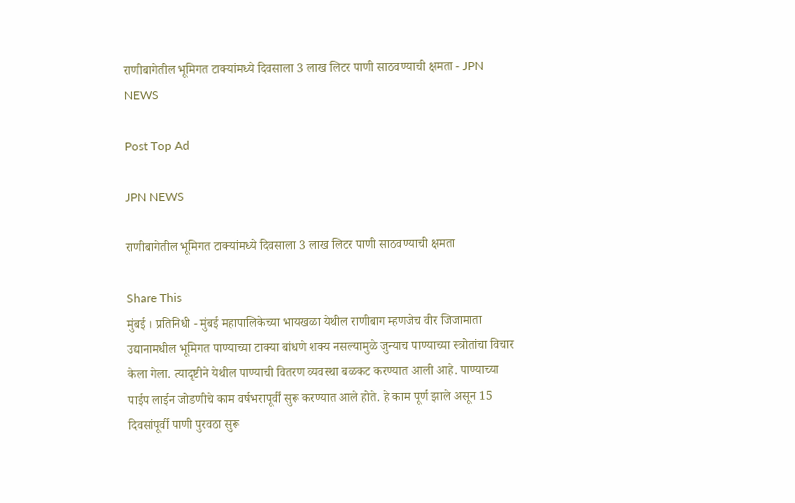राणीबागेतील भूमिगत टाक्यांमध्ये दिवसाला 3 लाख लिटर पाणी साठवण्याची क्षमता - JPN NEWS

Post Top Ad

JPN NEWS

राणीबागेतील भूमिगत टाक्यांमध्ये दिवसाला 3 लाख लिटर पाणी साठवण्याची क्षमता

Share This
मुंबई । प्रतिनिधी - मुंबई महापालिकेच्या भायखळा येथील राणीबाग म्हणजेच वीर जिजामाता उद्यानामधील भूमिगत पाण्याच्या टाक्या बांधणे शक्य नसल्यामुळे जुन्याच पाण्याच्या स्त्रोतांचा विचार केला गेला. त्यादृष्टीने येथील पाण्याची वितरण व्यवस्था बळकट करण्यात आली आहे. पाण्याच्या पाईप लाईन जोडणीचे काम वर्षभरापूर्वीं सुरू करण्यात आले होते. हे काम पूर्ण झाले असून 15 दिवसांपूर्वी पाणी पुरवठा सुरू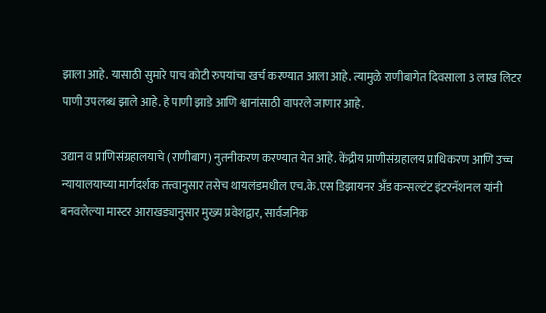झाला आहे. यासाठी सुमारे पाच कोटी रुपयांचा खर्च करण्यात आला आहे. त्यामुळे राणीबागेत दिवसाला 3 लाख लिटर पाणी उपलब्ध झाले आहे. हे पाणी झाडे आणि श्वानांसाठी वापरले जाणार आहे.

उद्यान व प्राणिसंग्रहालयाचे (राणीबाग) नुतनीकरण करण्यात येत आहे. केंद्रीय प्राणीसंग्रहालय प्राधिकरण आणि उच्च न्यायालयाच्या मार्गदर्शक तत्त्वानुसार तसेच थायलंडमधील एच.के.एस डिझायनर अँड कन्सल्टंट इंटरनॅशनल यांनी बनवलेल्या मास्टर आराखड्यानुसार मुख्य प्रवेशद्वार, सार्वजनिक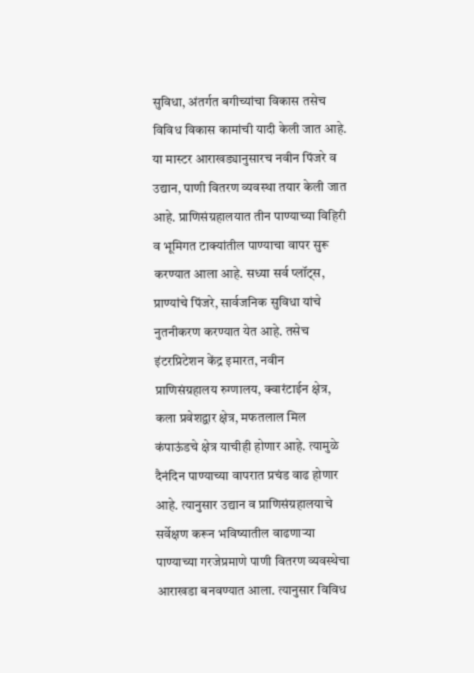सुविधा, अंतर्गत बगीच्यांचा विकास तसेच विविध विकास कामांची यादी केली जात आहे. या मास्टर आराखड्यानुसारच नवीन पिंजरे व उद्यान, पाणी वितरण व्यवस्था तयार केली जात आहे. प्राणिसंग्रहालयात तीन पाण्याच्या विहिरी व भूमिगत टाक्यांतील पाण्याचा वापर सुरू करण्यात आला आहे. सध्या सर्व प्लॉट्स, प्राण्यांचे पिंजरे, सार्वजनिक सुविधा यांचे नुतनीकरण करण्यात येत आहे. तसेच इंटरप्रिटेशन केंद्र इमारत, नवीन प्राणिसंग्रहालय रुग्णालय, क्वारंटाईन क्षेत्र, कला प्रवेशद्वार क्षेत्र, मफतलाल मिल कंपाऊंडचे क्षेत्र याचीही होणार आहे. त्यामुळे दैनंदिन पाण्याच्या वापरात प्रचंड वाढ होणार आहे. त्यानुसार उद्यान व प्राणिसंग्रहालयाचे सर्वेक्षण करून भविष्यातील वाढणाऱ्या पाण्याच्या गरजेप्रमाणे पाणी वितरण व्यवस्थेचा आराखडा बनवण्यात आला. त्यानुसार विविध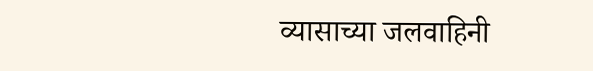व्यासाच्या जलवाहिनी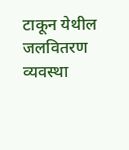टाकून येथील जलवितरण व्यवस्था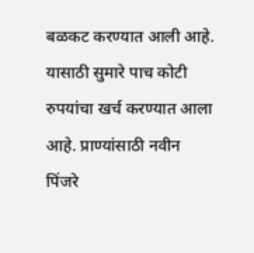बळकट करण्यात आली आहे. यासाठी सुमारे पाच कोटी रुपयांचा खर्च करण्यात आला आहे. प्राण्यांसाठी नवीन पिंजरे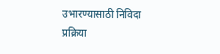उभारण्यासाठी निविदा प्रक्रिया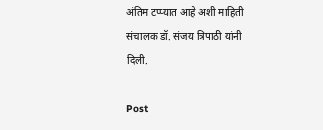अंतिम टप्प्यात आहे अशी माहिती संचालक डॉ. संजय त्रिपाठी यांनी दिली.

Post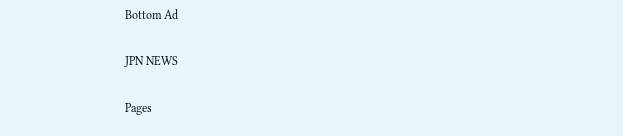Bottom Ad

JPN NEWS

Pages